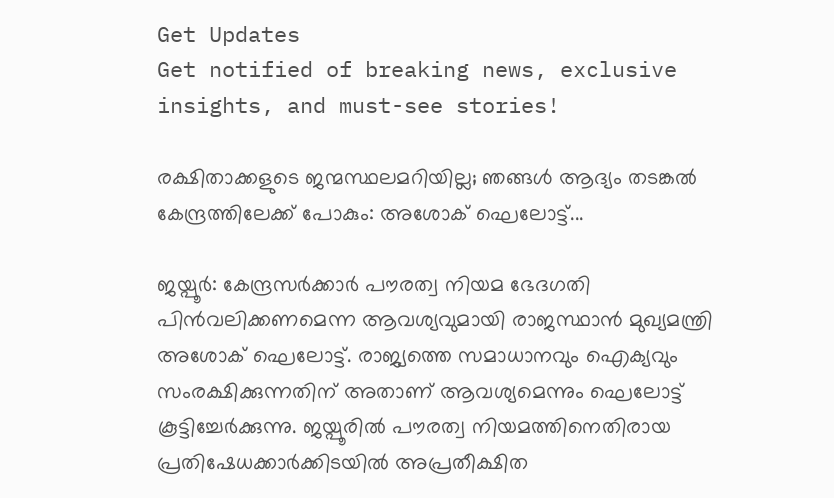Get Updates
Get notified of breaking news, exclusive insights, and must-see stories!

രക്ഷിതാക്കളുടെ ജന്മസ്ഥലമറിയില്ല; ഞങ്ങള്‍ ആദ്യം തടങ്കല്‍ കേന്ദ്രത്തിലേക്ക് പോകും: അശോക് ഘെലോട്ട്...

ജയ്പൂര്‍: കേന്ദ്രസര്‍ക്കാര്‍ പൗരത്വ നിയമ ഭേദഗതി പിന്‍വലിക്കണമെന്ന ആവശ്യവുമായി രാജസ്ഥാന്‍ മുഖ്യമന്ത്രി അശോക് ഘെലോട്ട്. രാജ്യത്തെ സമാധാനവും ഐക്യവും സംരക്ഷിക്കുന്നതിന് അതാണ് ആവശ്യമെന്നും ഘെലോട്ട് കൂട്ടിച്ചേര്‍ക്കുന്നു. ജയ്പൂരില്‍ പൗരത്വ നിയമത്തിനെതിരായ പ്രതിഷേധക്കാര്‍ക്കിടയില്‍ അപ്രതീക്ഷിത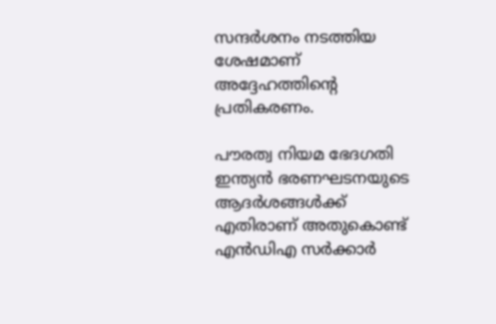സന്ദര്‍ശനം നടത്തിയ ശേഷമാണ് അദ്ദേഹത്തിന്റെ പ്രതികരണം.

പൗരത്വ നിയമ ഭേദഗതി ഇന്ത്യന്‍ ഭരണഘടനയുടെ ആദര്‍ശങ്ങള്‍ക്ക് എതിരാണ് അതുകൊണ്ട് എന്‍ഡിഎ സര്‍ക്കാര്‍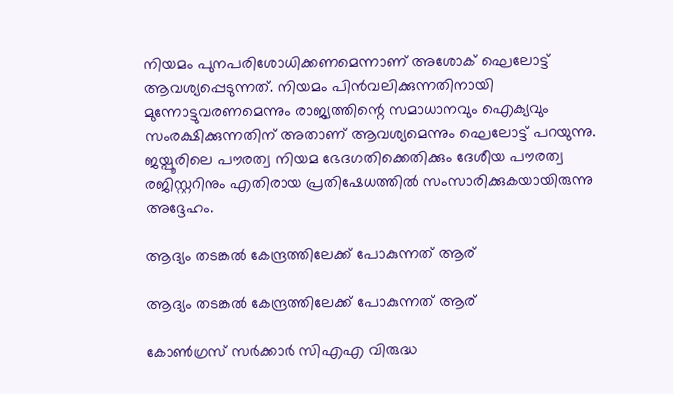നിയമം പുനപരിശോധിക്കണമെന്നാണ് അശോക് ഘെലോട്ട് ആവശ്യപ്പെടുന്നത്. നിയമം പിന്‍വലിക്കുന്നതിനായി മുന്നോട്ടുവരണമെന്നും രാജ്യത്തിന്റെ സമാധാനവും ഐക്യവും സംരക്ഷിക്കുന്നതിന് അതാണ് ആവശ്യമെന്നും ഘെലോട്ട് പറയുന്നു. ജയ്പൂരിലെ പൗരത്വ നിയമ ഭേദഗതിക്കെതിക്കും ദേശീയ പൗരത്വ രജിസ്റ്ററിനും എതിരായ പ്രതിഷേധത്തില്‍ സംസാരിക്കുകയായിരുന്നു അദ്ദേഹം.

ആദ്യം തടങ്കല്‍ കേന്ദ്രത്തിലേക്ക് പോകുന്നത് ആര്

ആദ്യം തടങ്കല്‍ കേന്ദ്രത്തിലേക്ക് പോകുന്നത് ആര്

കോണ്‍ഗ്രസ് സര്‍ക്കാര്‍ സിഎഎ വിരുദ്ധ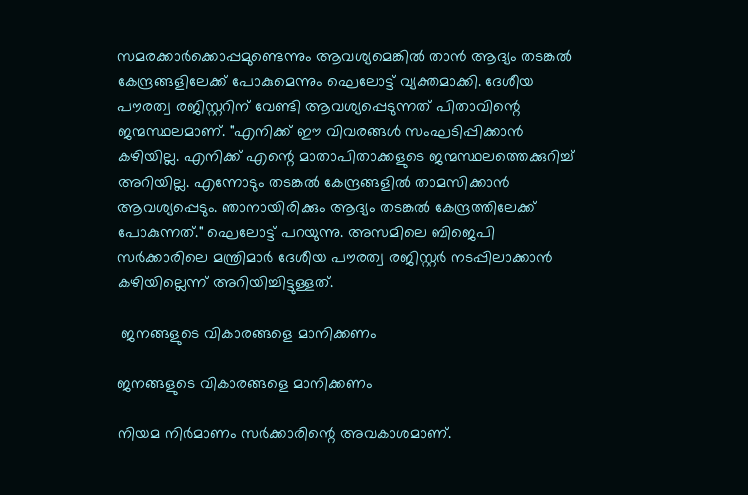സമരക്കാര്‍ക്കൊപ്പമുണ്ടെന്നും ആവശ്യമെങ്കില്‍ താന്‍ ആദ്യം തടങ്കല്‍ കേന്ദ്രങ്ങളിലേക്ക് പോകുമെന്നും ഘെലോട്ട് വ്യക്തമാക്കി. ദേശീയ പൗരത്വ രജിസ്റ്ററിന് വേണ്ടി ആവശ്യപ്പെടുന്നത് പിതാവിന്റെ ജന്മസ്ഥലമാണ്. "എനിക്ക് ഈ വിവരങ്ങള്‍ സംഘടിപ്പിക്കാന്‍ കഴിയില്ല. എനിക്ക് എന്റെ മാതാപിതാക്കളുടെ ജന്മസ്ഥലത്തെക്കുറിച്ച് അറിയില്ല. എന്നോടും തടങ്കല്‍ കേന്ദ്രങ്ങളില്‍ താമസിക്കാന്‍ ആവശ്യപ്പെടും. ഞാനായിരിക്കും ആദ്യം തടങ്കല്‍ കേന്ദ്രത്തിലേക്ക് പോകുന്നത്." ഘെലോട്ട് പറയുന്നു. അസമിലെ ബിജെപി സര്‍ക്കാരിലെ മന്ത്രിമാര്‍ ദേശീയ പൗരത്വ രജിസ്റ്റര്‍ നടപ്പിലാക്കാന്‍ കഴിയില്ലെന്ന് അറിയിച്ചിട്ടുള്ളത്.

 ജനങ്ങളുടെ വികാരങ്ങളെ മാനിക്കണം

ജനങ്ങളുടെ വികാരങ്ങളെ മാനിക്കണം

നിയമ നിര്‍മാണം സര്‍ക്കാരിന്റെ അവകാശമാണ്.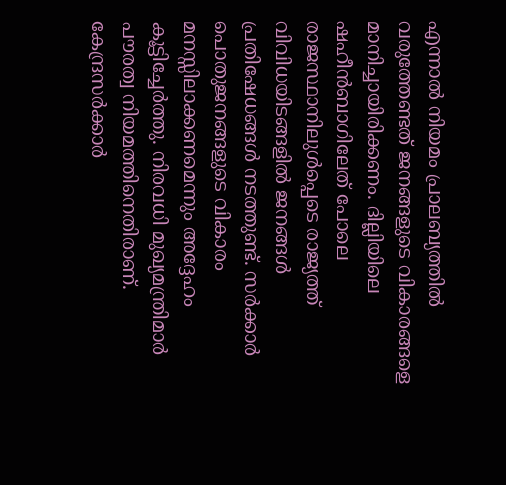എന്നാല്‍ നിയമം പ്രാലബ്യത്തില്‍ വരുത്തേണ്ടത് ജനങ്ങളുടെ വികാരങ്ങളെ മാനിച്ചായിരിക്കണം. ദില്ലിയിലെ ഷഹീന്‍ബാഗിലേത് പോലെ രാജസ്ഥാനിലുള്‍പ്പെടെ രാജ്യത്ത് വിവിധയിടങ്ങളില്‍ ജനങ്ങള്‍ പ്രതിഷേധങ്ങള്‍ നടത്തുണ്ട്. സര്‍ക്കാര്‍ പൊതുജനങ്ങളുടെ വികാരം മനസ്സിലാക്കണമെന്നും അദ്ദേഹം കൂട്ടിച്ചേര്‍ത്തു. നിരവധി മുഖ്യമന്ത്രിമാര്‍ പൗരത്വ നിയമത്തിനെതിരാണ്. കേന്ദ്രസര്‍ക്കാര്‍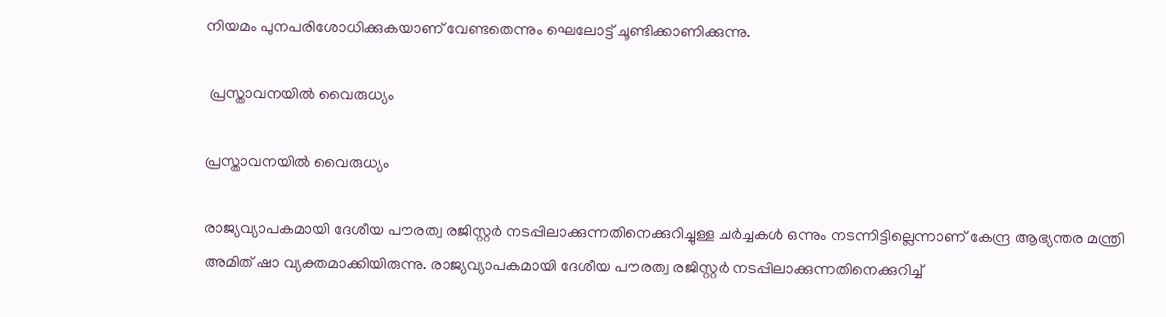നിയമം പുനപരിശോധിക്കുകയാണ് വേണ്ടതെന്നും ഘെലോട്ട് ചൂണ്ടിക്കാണിക്കുന്നു.

 പ്രസ്താവനയില്‍ വൈരുധ്യം

പ്രസ്താവനയില്‍ വൈരുധ്യം

രാജ്യവ്യാപകമായി ദേശീയ പൗരത്വ രജിസ്റ്റര്‍ നടപ്പിലാക്കുന്നതിനെക്കുറിച്ചുള്ള ചര്‍ച്ചകള്‍ ഒന്നും നടന്നിട്ടില്ലെന്നാണ് കേന്ദ്ര ആഭ്യന്തര മന്ത്രി അമിത് ഷാ വ്യക്തമാക്കിയിരുന്നു. രാജ്യവ്യാപകമായി ദേശീയ പൗരത്വ രജിസ്റ്റര്‍ നടപ്പിലാക്കുന്നതിനെക്കുറിച്ച്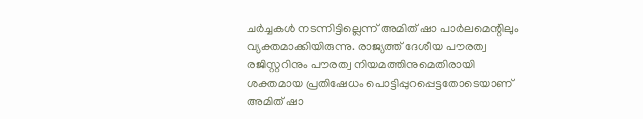ചര്‍ച്ചകള്‍ നടന്നിട്ടില്ലെന്ന് അമിത് ഷാ പാര്‍ലമെന്റിലും വ്യക്തമാക്കിയിരുന്നു. രാജ്യത്ത് ദേശീയ പൗരത്വ രജിസ്റ്ററിനും പൗരത്വ നിയമത്തിനുമെതിരായി ശക്തമായ പ്രതിഷേധം പൊട്ടിപ്പുറപ്പെട്ടതോടെയാണ് അമിത് ഷാ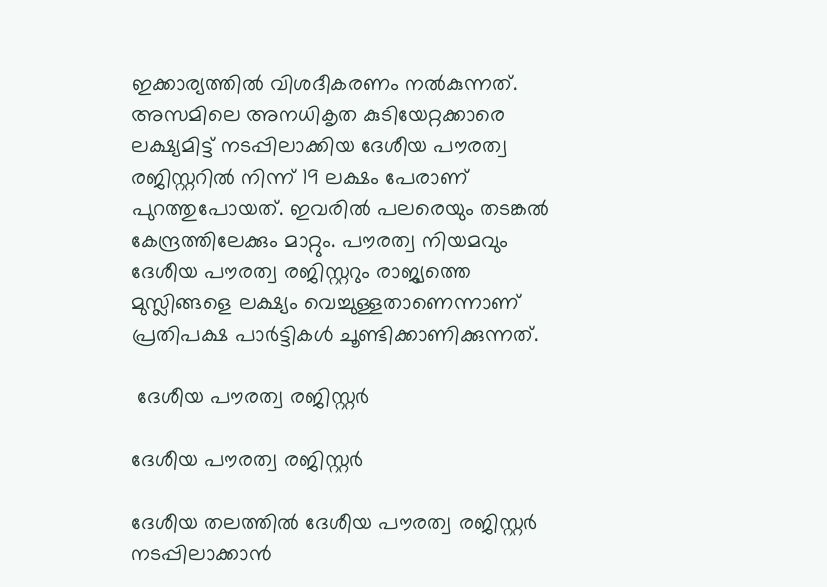ഇക്കാര്യത്തില്‍ വിശദീകരണം നല്‍കുന്നത്. അസമിലെ അനധികൃത കുടിയേറ്റക്കാരെ ലക്ഷ്യമിട്ട് നടപ്പിലാക്കിയ ദേശീയ പൗരത്വ രജിസ്റ്ററില്‍ നിന്ന് 19 ലക്ഷം പേരാണ് പുറത്തുപോയത്. ഇവരില്‍ പലരെയും തടങ്കല്‍ കേന്ദ്രത്തിലേക്കും മാറ്റും. പൗരത്വ നിയമവും ദേശീയ പൗരത്വ രജിസ്റ്ററും രാജ്യത്തെ മുസ്ലിങ്ങളെ ലക്ഷ്യം വെച്ചുള്ളതാണെന്നാണ് പ്രതിപക്ഷ പാര്‍ട്ടികള്‍ ചൂണ്ടിക്കാണിക്കുന്നത്.

 ദേശീയ പൗരത്വ രജിസ്റ്റര്‍

ദേശീയ പൗരത്വ രജിസ്റ്റര്‍

ദേശീയ തലത്തില്‍ ദേശീയ പൗരത്വ രജിസ്റ്റര്‍ നടപ്പിലാക്കാന്‍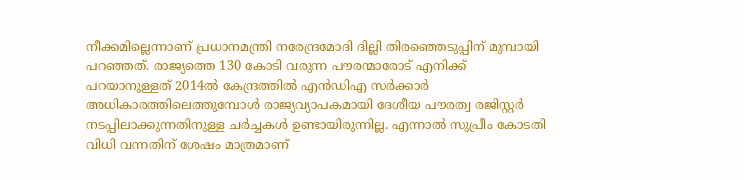നീക്കമില്ലെന്നാണ് പ്രധാനമന്ത്രി നരേന്ദ്രമോദി ദില്ലി തിരഞ്ഞെടുപ്പിന് മുമ്പായി പറഞ്ഞത്. രാജ്യത്തെ 130 കോടി വരുന്ന പൗരന്മാരോട് എനിക്ക് പറയാനുള്ളത് 2014ല്‍ കേന്ദ്രത്തില്‍ എന്‍ഡിഎ സര്‍ക്കാര്‍ അധികാരത്തിലെത്തുമ്പോള്‍ രാജ്യവ്യാപകമായി ദേശീയ പൗരത്വ രജിസ്റ്റര്‍ നടപ്പിലാക്കുന്നതിനുള്ള ചര്‍ച്ചകള്‍ ഉണ്ടായിരുന്നില്ല. എന്നാല്‍ സുപ്രീം കോടതി വിധി വന്നതിന് ശേഷം മാത്രമാണ്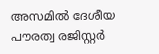അസമില്‍ ദേശീയ പൗരത്വ രജിസ്റ്റര്‍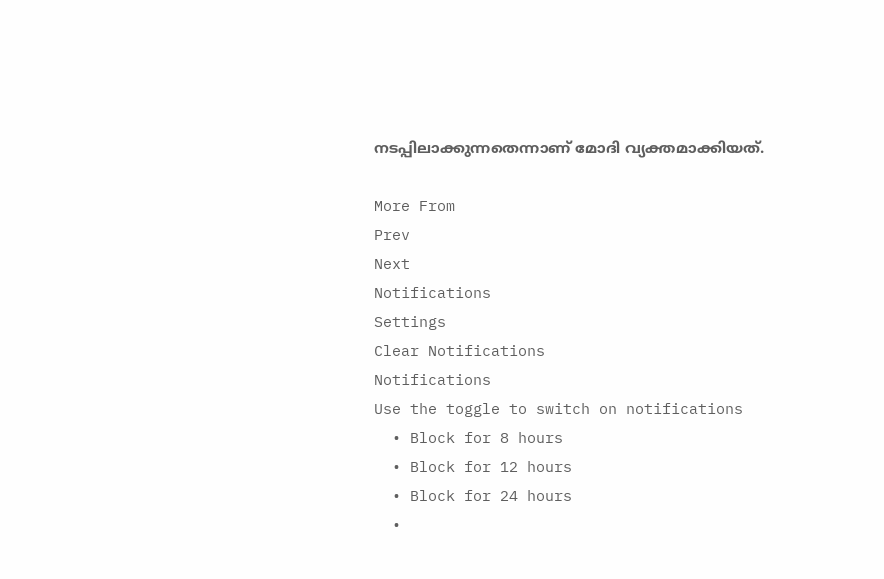നടപ്പിലാക്കുന്നതെന്നാണ് മോദി വ്യക്തമാക്കിയത്.

More From
Prev
Next
Notifications
Settings
Clear Notifications
Notifications
Use the toggle to switch on notifications
  • Block for 8 hours
  • Block for 12 hours
  • Block for 24 hours
  •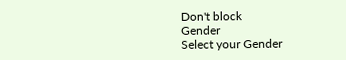Don't block
Gender
Select your Gender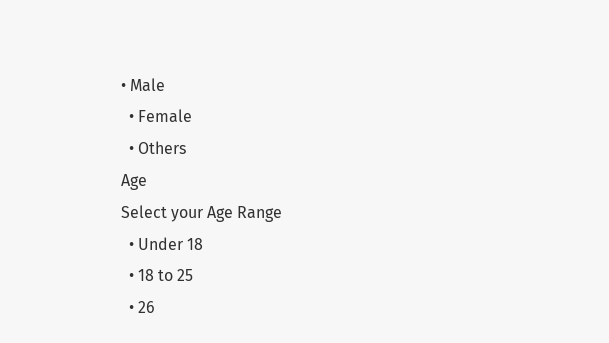• Male
  • Female
  • Others
Age
Select your Age Range
  • Under 18
  • 18 to 25
  • 26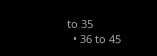to 35
  • 36 to 45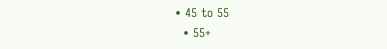• 45 to 55
  • 55+